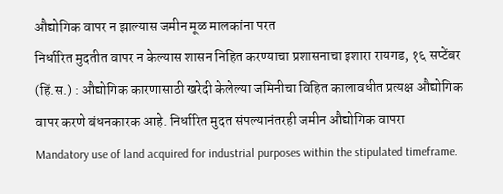औद्योगिक वापर न झाल्यास जमीन मूळ मालकांना परत
निर्धारित मुदतीत वापर न केल्यास शासन निहित करण्याचा प्रशासनाचा इशारा रायगड, १६ सप्टेंबर (हिं.स.) : औद्योगिक कारणासाठी खरेदी केलेल्या जमिनीचा विहित कालावधीत प्रत्यक्ष औद्योगिक वापर करणे बंधनकारक आहे. निर्धारित मुदत संपल्यानंतरही जमीन औद्योगिक वापरा
Mandatory use of land acquired for industrial purposes within the stipulated timeframe.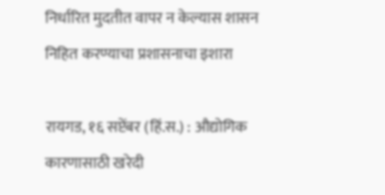निर्धारित मुदतीत वापर न केल्यास शासन निहित करण्याचा प्रशासनाचा इशारा

रायगड, १६ सप्टेंबर (हिं.स.) : औद्योगिक कारणासाठी खरेदी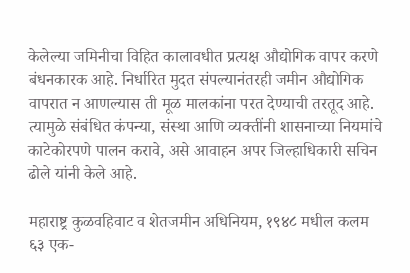केलेल्या जमिनीचा विहित कालावधीत प्रत्यक्ष औद्योगिक वापर करणे बंधनकारक आहे. निर्धारित मुदत संपल्यानंतरही जमीन औद्योगिक वापरात न आणल्यास ती मूळ मालकांना परत देण्याची तरतूद आहे. त्यामुळे संबंधित कंपन्या, संस्था आणि व्यक्तींनी शासनाच्या नियमांचे काटेकोरपणे पालन करावे, असे आवाहन अपर जिल्हाधिकारी सचिन ढोले यांनी केले आहे.

महाराष्ट्र कुळवहिवाट व शेतजमीन अधिनियम, १९४८ मधील कलम ६३ एक-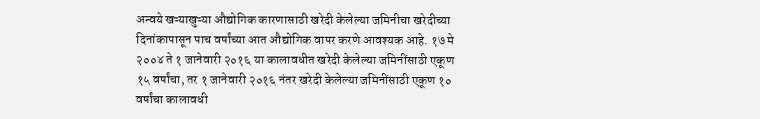अन्वये खऱ्याखुऱ्या औद्योगिक कारणासाठी खरेदी केलेल्या जमिनीचा खरेदीच्या दिनांकापासून पाच वर्षांच्या आत औद्योगिक वापर करणे आवश्यक आहे. १७ मे २००४ ते १ जानेवारी २०१६ या कालावधीत खरेदी केलेल्या जमिनींसाठी एकूण १५ वर्षांचा, तर १ जानेवारी २०१६ नंतर खरेदी केलेल्या जमिनींसाठी एकूण १० वर्षांचा कालावधी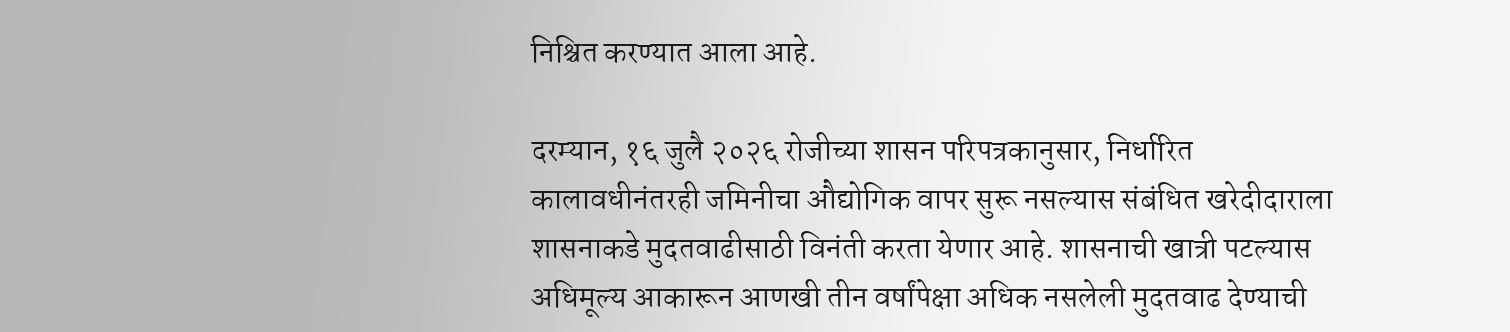निश्चित करण्यात आला आहे.

दरम्यान, १६ जुलै २०२६ रोजीच्या शासन परिपत्रकानुसार, निर्धारित कालावधीनंतरही जमिनीचा औद्योगिक वापर सुरू नसल्यास संबंधित खरेदीदाराला शासनाकडे मुदतवाढीसाठी विनंती करता येणार आहे. शासनाची खात्री पटल्यास अधिमूल्य आकारून आणखी तीन वर्षांपेक्षा अधिक नसलेली मुदतवाढ देण्याची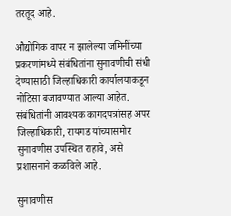तरतूद आहे.

औद्योगिक वापर न झालेल्या जमिनींच्या प्रकरणांमध्ये संबंधितांना सुनावणीची संधी देण्यासाठी जिल्हाधिकारी कार्यालयाकडून नोटिसा बजावण्यात आल्या आहेत. संबंधितांनी आवश्यक कागदपत्रांसह अपर जिल्हाधिकारी, रायगड यांच्यासमोर सुनावणीस उपस्थित राहावे, असे प्रशासनाने कळविले आहे.

सुनावणीस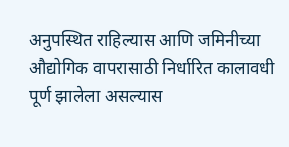अनुपस्थित राहिल्यास आणि जमिनीच्या औद्योगिक वापरासाठी निर्धारित कालावधी पूर्ण झालेला असल्यास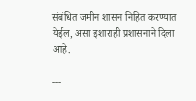संबंधित जमीन शासन निहित करण्यात येईल, असा इशाराही प्रशासनाने दिला आहे.

---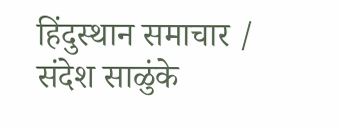हिंदुस्थान समाचार / संदेश साळुंके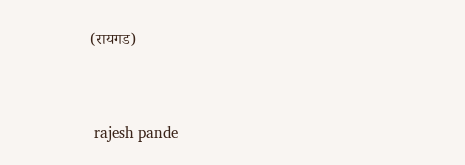(रायगड)


 rajesh pande